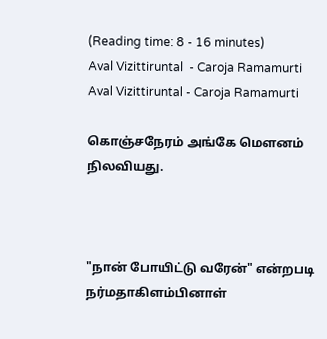(Reading time: 8 - 16 minutes)
Aval Vizittiruntal  - Caroja Ramamurti
Aval Vizittiruntal - Caroja Ramamurti

கொஞ்சநேரம் அங்கே மௌனம் நிலவியது.



"நான் போயிட்டு வரேன்" என்றபடி நர்மதாகிளம்பினாள்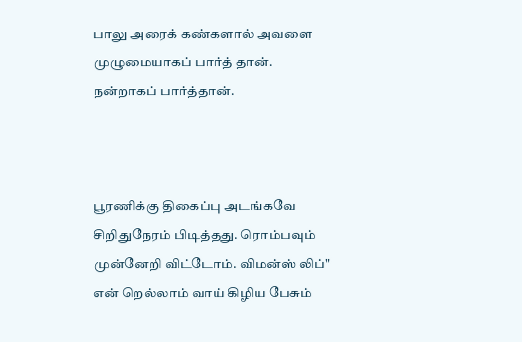பாலு அரைக் கண்களால் அவளை முழுமையாகப் பார்த் தான். நன்றாகப் பார்த்தான்.



பூரணிக்கு திகைப்பு அடங்கவே சிறிதுநேரம் பிடித்தது. ரொம்பவும் முன்னேறி விட்டோம். விமன்ஸ் லிப்" என் றெல்லாம் வாய் கிழிய பேசும்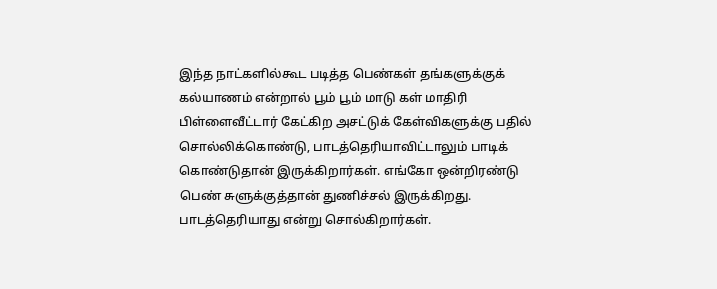இந்த நாட்களில்கூட படித்த பெண்கள் தங்களுக்குக் கல்யாணம் என்றால் பூம் பூம் மாடு கள் மாதிரி பிள்ளைவீட்டார் கேட்கிற அசட்டுக் கேள்விகளுக்கு பதில் சொல்லிக்கொண்டு, பாடத்தெரியாவிட்டாலும் பாடிக் கொண்டுதான் இருக்கிறார்கள். எங்கோ ஒன்றிரண்டு பெண் சுளுக்குத்தான் துணிச்சல் இருக்கிறது. பாடத்தெரியாது என்று சொல்கிறார்கள்.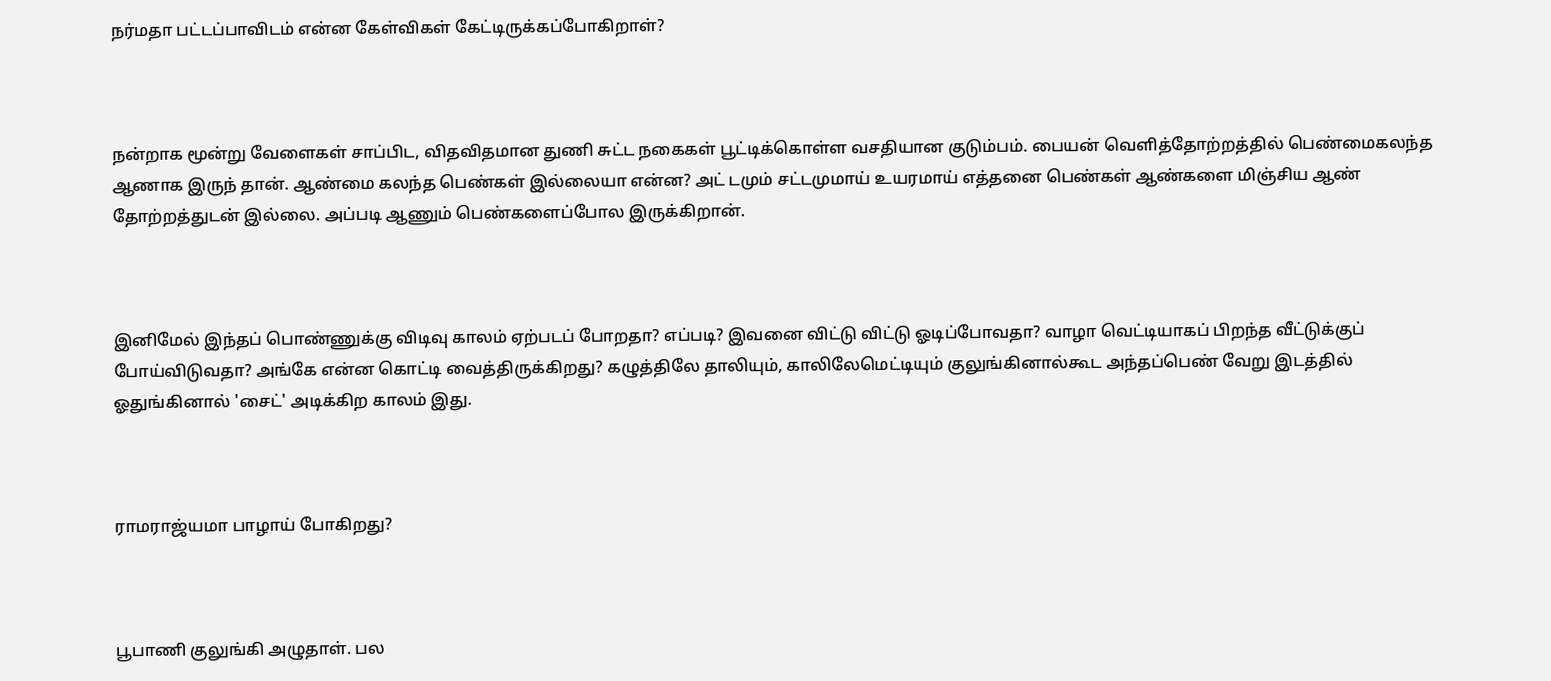நர்மதா பட்டப்பாவிடம் என்ன கேள்விகள் கேட்டிருக்கப்போகிறாள்?



நன்றாக மூன்று வேளைகள் சாப்பிட, விதவிதமான துணி சுட்ட நகைகள் பூட்டிக்கொள்ள வசதியான குடும்பம். பையன் வெளித்தோற்றத்தில் பெண்மைகலந்த ஆணாக இருந் தான். ஆண்மை கலந்த பெண்கள் இல்லையா என்ன? அட் டமும் சட்டமுமாய் உயரமாய் எத்தனை பெண்கள் ஆண்களை மிஞ்சிய ஆண் தோற்றத்துடன் இல்லை. அப்படி ஆணும் பெண்களைப்போல இருக்கிறான்.



இனிமேல் இந்தப் பொண்ணுக்கு விடிவு காலம் ஏற்படப் போறதா? எப்படி? இவனை விட்டு விட்டு ஓடிப்போவதா? வாழா வெட்டியாகப் பிறந்த வீட்டுக்குப் போய்விடுவதா? அங்கே என்ன கொட்டி வைத்திருக்கிறது? கழுத்திலே தாலியும், காலிலேமெட்டியும் குலுங்கினால்கூட அந்தப்பெண் வேறு இடத்தில் ஓதுங்கினால் 'சைட்' அடிக்கிற காலம் இது.



ராமராஜ்யமா பாழாய் போகிறது?



பூபாணி குலுங்கி அழுதாள். பல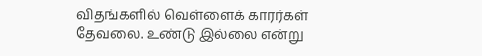விதங்களில் வெள்ளைக் காரர்கள் தேவலை. உண்டு இல்லை என்று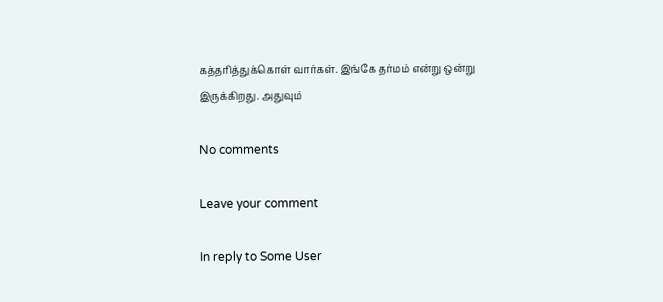கத்தரித்துக்கொள் வார்கள். இங்கே தர்மம் என்று ஒன்று இருக்கிறது. அதுவும்

No comments

Leave your comment

In reply to Some User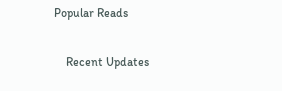Popular Reads

    Recent Updates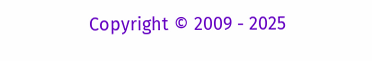Copyright © 2009 - 2025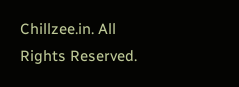Chillzee.in. All Rights Reserved.